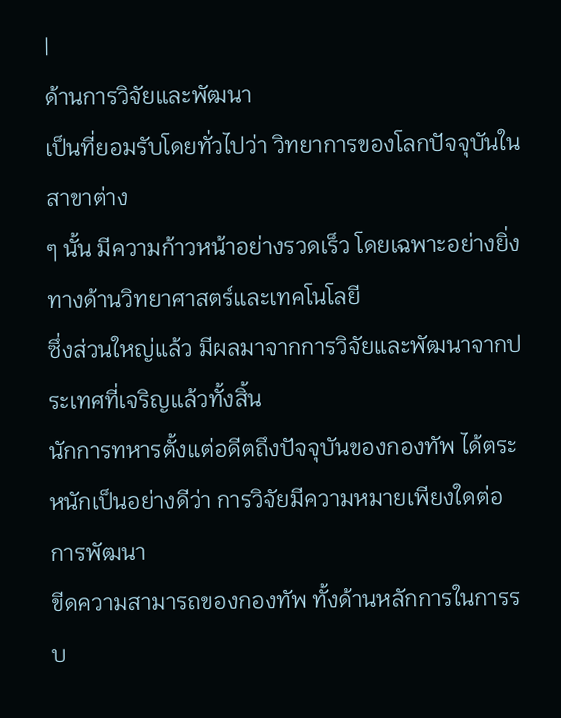|
ด้านการวิจัยและพัฒนา
เป็นที่ยอมรับโดยทั่วไปว่า วิทยาการของโลกปัจจุบันในสาขาต่าง
ๆ นั้น มีความก้าวหน้าอย่างรวดเร็ว โดยเฉพาะอย่างยิ่งทางด้านวิทยาศาสตร์และเทคโนโลยี
ซึ่งส่วนใหญ่แล้ว มีผลมาจากการวิจัยและพัฒนาจากประเทศที่เจริญแล้วทั้งสิ้น
นักการทหารตั้งแต่อดีตถึงปัจจุบันของกองทัพ ได้ตระหนักเป็นอย่างดีว่า การวิจัยมีความหมายเพียงใดต่อการพัฒนา
ขีดความสามารถของกองทัพ ทั้งด้านหลักการในการรบ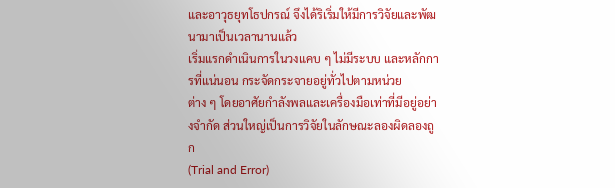และอาวุธยุทโธปกรณ์ จึงได้ริเริ่มให้มีการวิจัยและพัฒนามาเป็นเวลานานแล้ว
เริ่มแรกดำเนินการในวงแคบ ๆ ไม่มีระบบ และหลักการที่แน่นอน กระจัดกระจายอยู่ทั่วไปตามหน่วย
ต่าง ๆ โดยอาศัยกำลังพลและเครื่องมือเท่าที่มีอยู่อย่างจำกัด ส่วนใหญ่เป็นการวิจัยในลักษณะลองผิดลองถูก
(Trial and Error)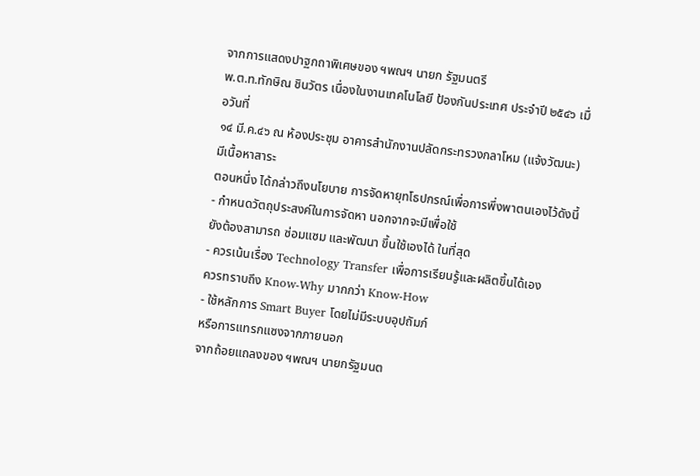จากการแสดงปาฐกถาพิเศษของ ฯพณฯ นายก รัฐมนตรี
พ.ต.ท.ทักษิณ ชินวัตร เนื่องในงานเทคโนโลยี ป้องกันประเทศ ประจำปี ๒๕๔๖ เมื่อวันที่
๑๔ มี.ค.๔๖ ณ ห้องประชุม อาคารสำนักงานปลัดกระทรวงกลาโหม (แจ้งวัฒนะ) มีเนื้อหาสาระ
ตอนหนึ่ง ได้กล่าวถึงนโยบาย การจัดหายุทโธปกรณ์เพื่อการพึ่งพาตนเองไว้ดังนี้
- กำหนดวัตถุประสงค์ในการจัดหา นอกจากจะมีเพื่อใช้
ยังต้องสามารถ ซ่อมแซม และพัฒนา ขึ้นใช้เองได้ ในที่สุด
- ควรเน้นเรื่อง Technology Transfer เพื่อการเรียนรู้และผลิตขึ้นได้เอง
ควรทราบถึง Know-Why มากกว่า Know-How
- ใช้หลักการ Smart Buyer โดยไม่มีระบบอุปถัมภ์
หรือการแทรกแซงจากภายนอก
จากถ้อยแถลงของ ฯพณฯ นายกรัฐมนต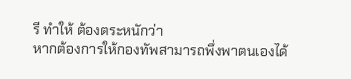รี ทำให้ ต้องตระหนักว่า
หากต้องการให้กองทัพสามารถพึ่งพาตนเองได้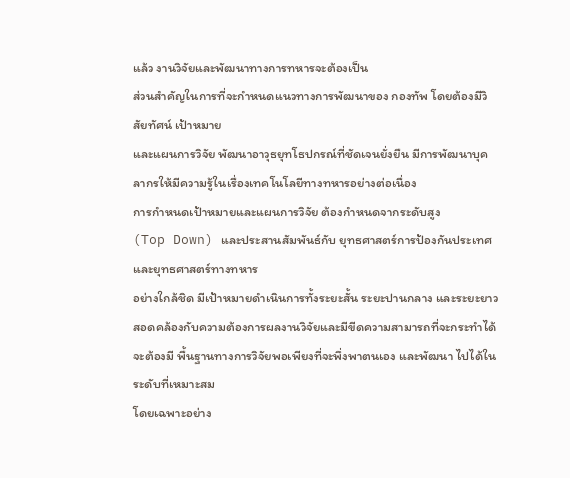แล้ว งานวิจัยและพัฒนาทางการทหารจะต้องเป็น
ส่วนสำคัญในการที่จะกำหนดแนวทางการพัฒนาของ กองทัพ โดยต้องมีวิสัยทัศน์ เป้าหมาย
และแผนการวิจัย พัฒนาอาวุธยุทโธปกรณ์ที่ชัดเจนยั่งยืน มีการพัฒนาบุคลากรให้มีความรู้ในเรื่องเทคโนโลยีทางทหารอย่างต่อเนื่อง
การกำหนดเป้าหมายและแผนการวิจัย ต้องกำหนดจากระดับสูง
(Top Down) และประสานสัมพันธ์กับ ยุทธศาสตร์การป้องกันประเทศ และยุทธศาสตร์ทางทหาร
อย่างใกล้ชิด มีเป้าหมายดำเนินการทั้งระยะสั้น ระยะปานกลาง และระยะยาว สอดคล้องกับความต้องการผลงานวิจัยและมีขีดความสามารถที่จะกระทำได้
จะต้องมี พื้นฐานทางการวิจัยพอเพียงที่จะพึ่งพาตนเอง และพัฒนา ไปได้ในระดับที่เหมาะสม
โดยเฉพาะอย่าง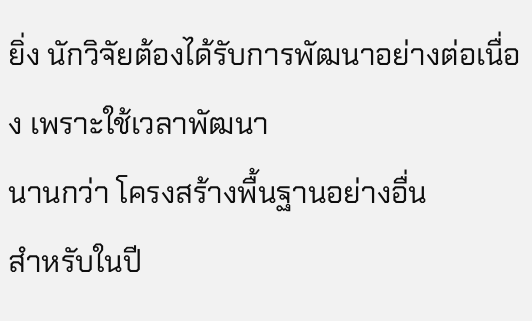ยิ่ง นักวิจัยต้องได้รับการพัฒนาอย่างต่อเนื่อง เพราะใช้เวลาพัฒนา
นานกว่า โครงสร้างพื้นฐานอย่างอื่น
สำหรับในปี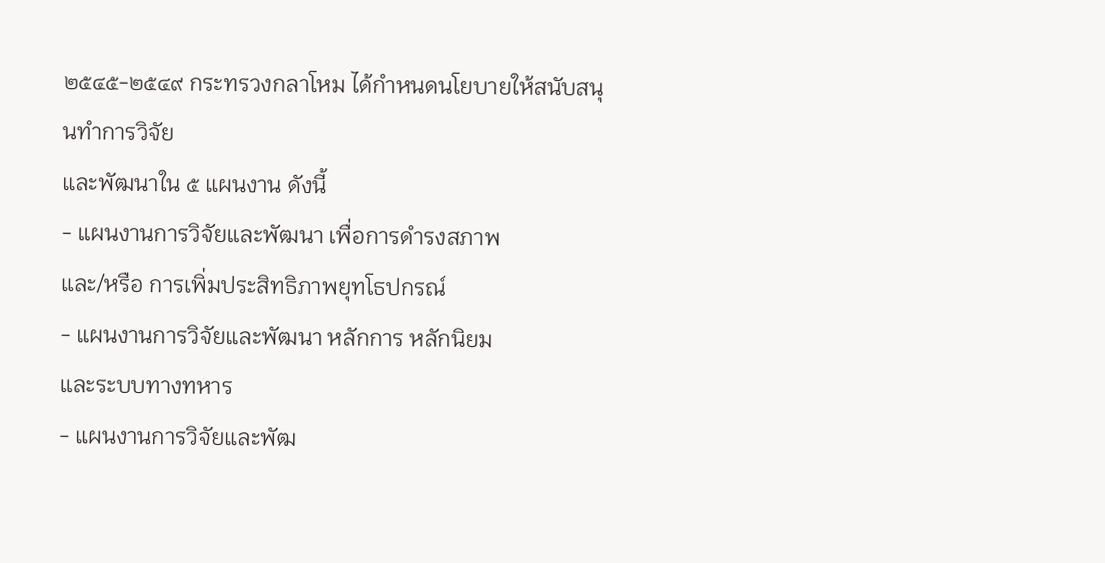๒๕๔๕-๒๕๔๙ กระทรวงกลาโหม ได้กำหนดนโยบายให้สนับสนุนทำการวิจัย
และพัฒนาใน ๕ แผนงาน ดังนี้
- แผนงานการวิจัยและพัฒนา เพื่อการดำรงสภาพ
และ/หรือ การเพิ่มประสิทธิภาพยุทโธปกรณ์
- แผนงานการวิจัยและพัฒนา หลักการ หลักนิยม
และระบบทางทหาร
- แผนงานการวิจัยและพัฒ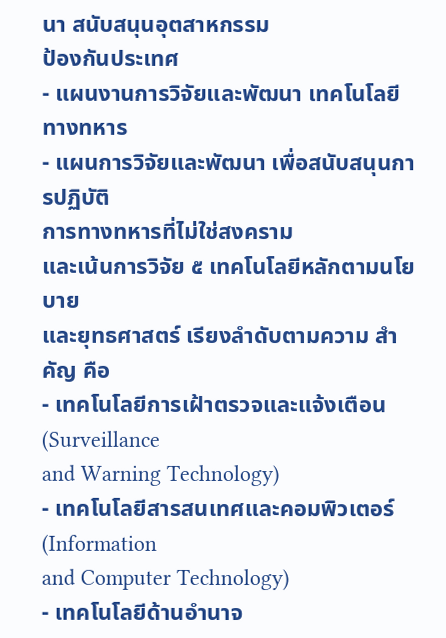นา สนับสนุนอุตสาหกรรม
ป้องกันประเทศ
- แผนงานการวิจัยและพัฒนา เทคโนโลยีทางทหาร
- แผนการวิจัยและพัฒนา เพื่อสนับสนุนการปฏิบัติ
การทางทหารที่ไม่ใช่สงคราม
และเน้นการวิจัย ๕ เทคโนโลยีหลักตามนโยบาย
และยุทธศาสตร์ เรียงลำดับตามความ สำคัญ คือ
- เทคโนโลยีการเฝ้าตรวจและแจ้งเตือน (Surveillance
and Warning Technology)
- เทคโนโลยีสารสนเทศและคอมพิวเตอร์ (Information
and Computer Technology)
- เทคโนโลยีด้านอำนาจ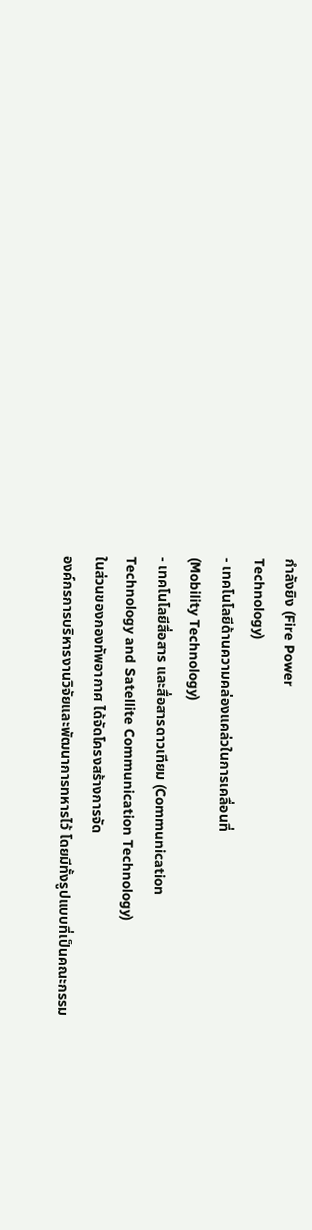กำลังยิง (Fire Power
Technology)
- เทคโนโลยีด้านความคล่องแคล่วในการเคลื่อนที่
(Mobility Technology)
- เทคโนโลยีสื่อสาร และสื่อสารดาวเทียม (Communication
Technology and Satellite Communication Technology)
ในส่วนของกองทัพอากาศ ได้จัดโครงสร้างการจัด
องค์กรการบริหารงานวิจัยและพัฒนาการทหารไว้ โดยมีทั้งรูปแบบที่เป็นคณะกรรม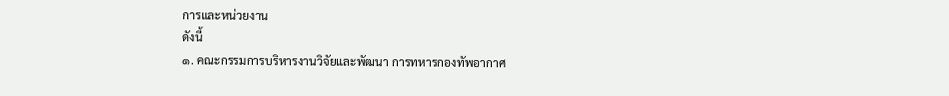การและหน่วยงาน
ดังนี้
๑. คณะกรรมการบริหารงานวิจัยและพัฒนา การทหารกองทัพอากาศ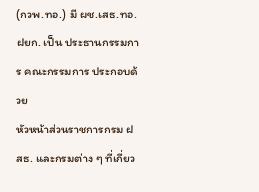(กวพ.ทอ.) มี ผช.เสธ.ทอ.ฝยก. เป็น ประธานกรรมการ คณะกรรมการ ประกอบด้วย
หัวหน้าส่วนราชการกรม ฝสธ. และกรมต่าง ๆ ที่เกี่ยว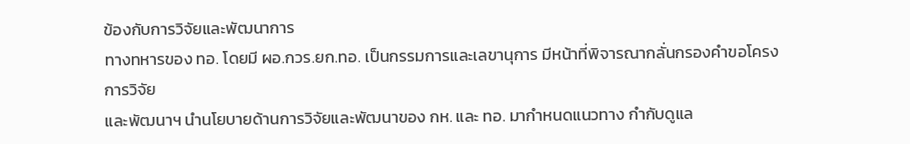ข้องกับการวิจัยและพัฒนาการ
ทางทหารของ ทอ. โดยมี ผอ.กวร.ยก.ทอ. เป็นกรรมการและเลขานุการ มีหน้าที่พิจารณากลั่นกรองคำขอโครงการวิจัย
และพัฒนาฯ นำนโยบายด้านการวิจัยและพัฒนาของ กห. และ ทอ. มากำหนดแนวทาง กำกับดูแล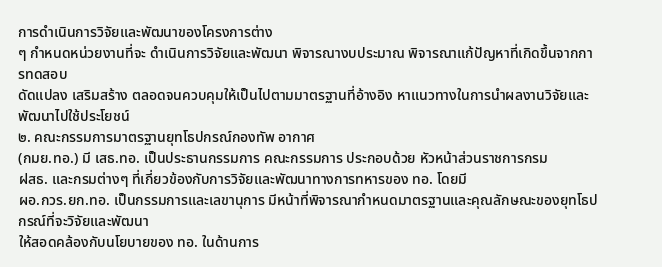การดำเนินการวิจัยและพัฒนาของโครงการต่าง
ๆ กำหนดหน่วยงานที่จะ ดำเนินการวิจัยและพัฒนา พิจารณางบประมาณ พิจารณาแก้ปัญหาที่เกิดขึ้นจากการทดสอบ
ดัดแปลง เสริมสร้าง ตลอดจนควบคุมให้เป็นไปตามมาตรฐานที่อ้างอิง หาแนวทางในการนำผลงานวิจัยและพัฒนาไปใช้ประโยชน์
๒. คณะกรรมการมาตรฐานยุทโธปกรณ์กองทัพ อากาศ
(กมย.ทอ.) มี เสธ.ทอ. เป็นประธานกรรมการ คณะกรรมการ ประกอบด้วย หัวหน้าส่วนราชการกรม
ฝสธ. และกรมต่างๆ ที่เกี่ยวข้องกับการวิจัยและพัฒนาทางการทหารของ ทอ. โดยมี
ผอ.กวร.ยก.ทอ. เป็นกรรมการและเลขานุการ มีหน้าที่พิจารณากำหนดมาตรฐานและคุณลักษณะของยุทโธปกรณ์ที่จะวิจัยและพัฒนา
ให้สอดคล้องกับนโยบายของ ทอ. ในด้านการ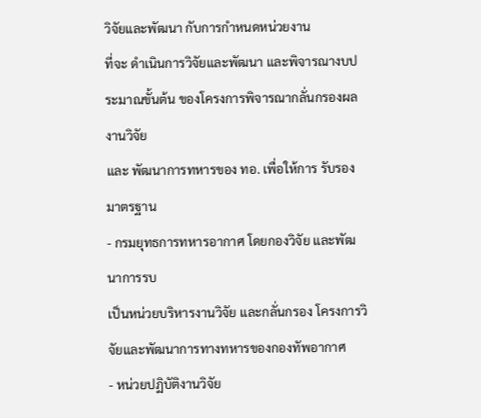วิจัยและพัฒนา กับการกำหนดหน่วยงาน
ที่จะ ดำเนินการวิจัยและพัฒนา และพิจารณางบประมาณขั้นต้น ของโครงการพิจารณากลั่นกรองผลงานวิจัย
และ พัฒนาการทหารของ ทอ. เพื่อให้การ รับรองมาตรฐาน
- กรมยุทธการทหารอากาศ โดยกองวิจัย และพัฒนาการรบ
เป็นหน่วยบริหารงานวิจัย และกลั่นกรอง โครงการวิจัยและพัฒนาการทางทหารของกองทัพอากาศ
- หน่วยปฏิบัติงานวิจัย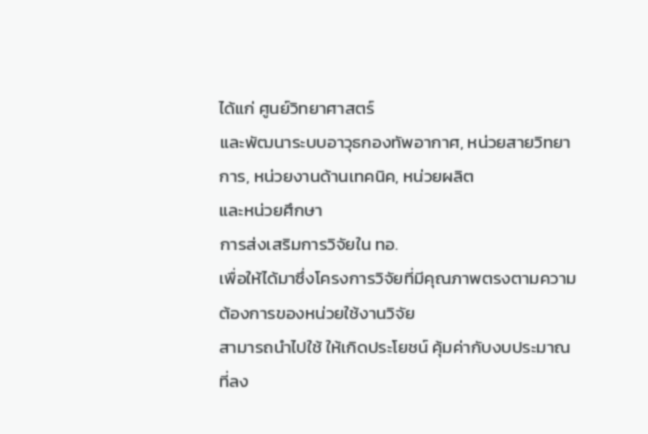ได้แก่ ศูนย์วิทยาศาสตร์
และพัฒนาระบบอาวุธกองทัพอากาศ, หน่วยสายวิทยาการ, หน่วยงานด้านเทคนิค, หน่วยผลิต
และหน่วยศึกษา
การส่งเสริมการวิจัยใน ทอ.
เพื่อให้ได้มาซึ่งโครงการวิจัยที่มีคุณภาพตรงตามความต้องการของหน่วยใช้งานวิจัย
สามารถนำไปใช้ ให้เกิดประโยชน์ คุ้มค่ากับงบประมาณที่ลง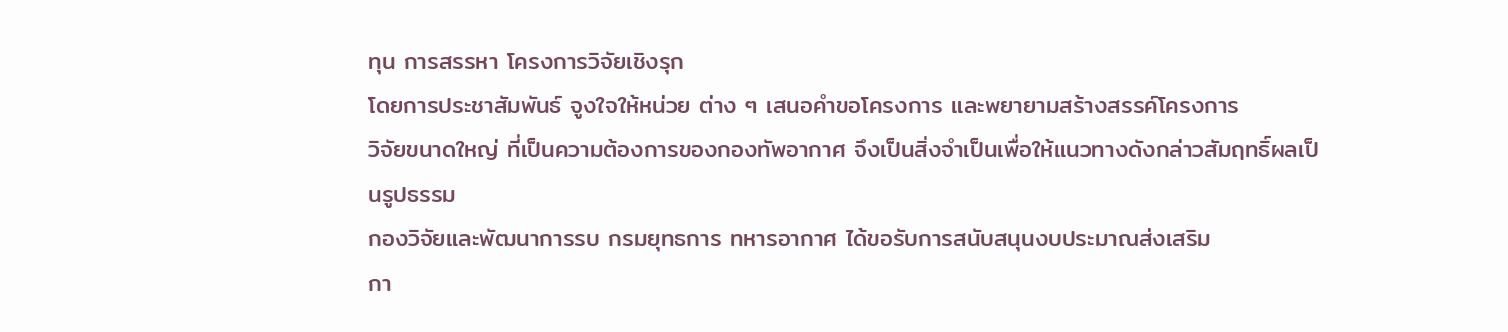ทุน การสรรหา โครงการวิจัยเชิงรุก
โดยการประชาสัมพันธ์ จูงใจให้หน่วย ต่าง ๆ เสนอคำขอโครงการ และพยายามสร้างสรรค์โครงการ
วิจัยขนาดใหญ่ ที่เป็นความต้องการของกองทัพอากาศ จึงเป็นสิ่งจำเป็นเพื่อให้แนวทางดังกล่าวสัมฤทธิ์ผลเป็นรูปธรรม
กองวิจัยและพัฒนาการรบ กรมยุทธการ ทหารอากาศ ได้ขอรับการสนับสนุนงบประมาณส่งเสริม
กา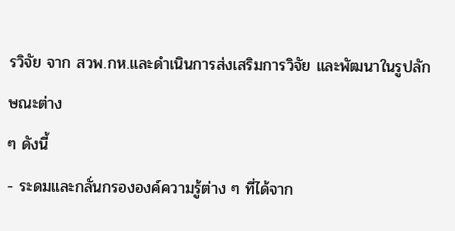รวิจัย จาก สวพ.กห.และดำเนินการส่งเสริมการวิจัย และพัฒนาในรูปลักษณะต่าง
ๆ ดังนี้
- ระดมและกลั่นกรององค์ความรู้ต่าง ๆ ที่ได้จาก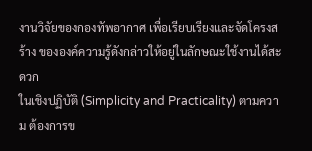งานวิจัยของกองทัพอากาศ เพื่อเรียบเรียงและจัดโครงสร้าง ขององค์ความรู้ดังกล่าวให้อยู่ในลักษณะใช้งานได้สะดวก
ในเชิงปฏิบัติ (Simplicity and Practicality) ตามความ ต้องการข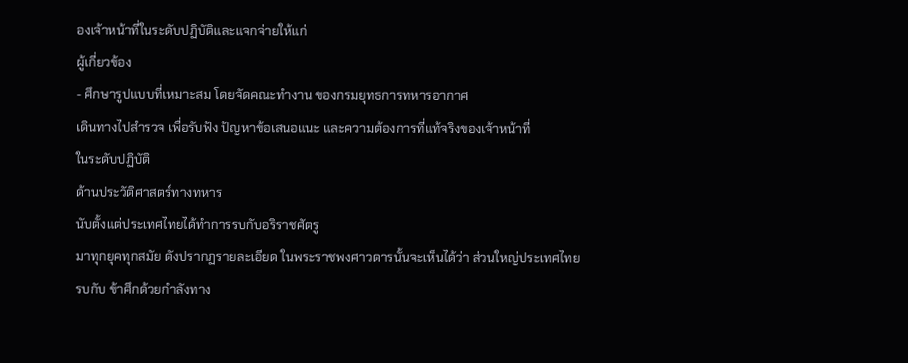องเจ้าหน้าที่ในระดับปฏิบัติและแจกจ่ายให้แก่
ผู้เกี่ยวข้อง
- ศึกษารูปแบบที่เหมาะสม โดยจัดคณะทำงาน ของกรมยุทธการทหารอากาศ
เดินทางไปสำรวจ เพื่อรับฟัง ปัญหาข้อเสนอแนะ และความต้องการที่แท้จริงของเจ้าหน้าที่
ในระดับปฏิบัติ
ด้านประวัติศาสตร์ทางทหาร
นับตั้งแต่ประเทศไทยได้ทำการรบกับอริราชศัตรู
มาทุกยุคทุกสมัย ดังปรากฏรายละเอียด ในพระราชพงศาวดารนั้นจะเห็นได้ว่า ส่วนใหญ่ประเทศไทย
รบกับ ข้าศึกด้วยกำลังทาง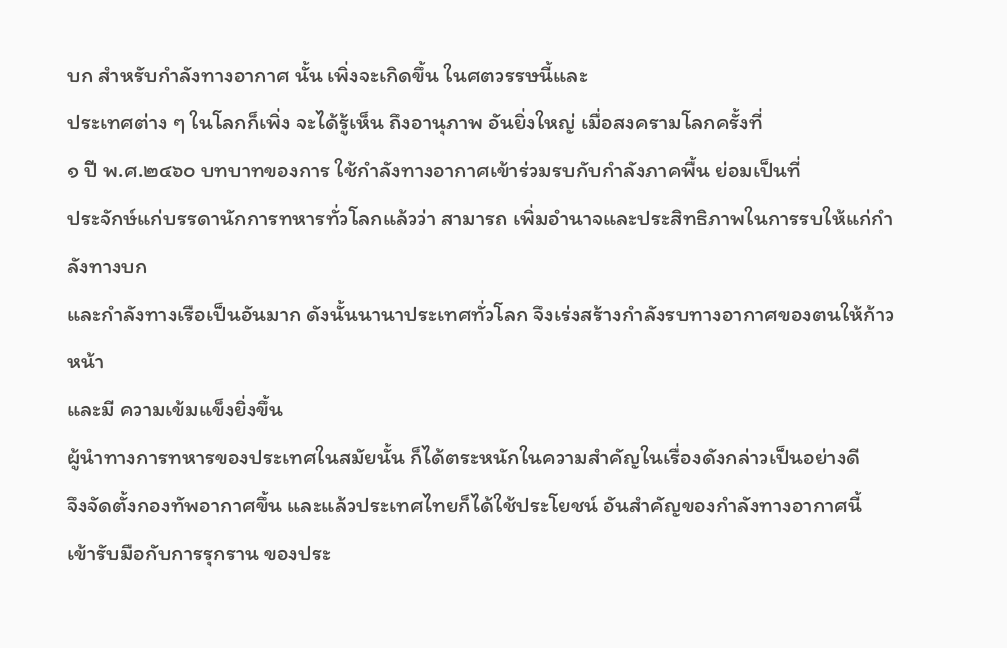บก สำหรับกำลังทางอากาศ นั้น เพิ่งจะเกิดขึ้น ในศตวรรษนี้และ
ประเทศต่าง ๆ ในโลกก็เพิ่ง จะได้รู้เห็น ถึงอานุภาพ อันยิ่งใหญ่ เมื่อสงครามโลกครั้งที่
๑ ปี พ.ศ.๒๔๖๐ บทบาทของการ ใช้กำลังทางอากาศเข้าร่วมรบกับกำลังภาคพื้น ย่อมเป็นที่
ประจักษ์แก่บรรดานักการทหารทั่วโลกแล้วว่า สามารถ เพิ่มอำนาจและประสิทธิภาพในการรบให้แก่กำลังทางบก
และกำลังทางเรือเป็นอันมาก ดังนั้นนานาประเทศทั่วโลก จึงเร่งสร้างกำลังรบทางอากาศของตนให้ก้าวหน้า
และมี ความเข้มแข็งยิ่งขึ้น
ผู้นำทางการทหารของประเทศในสมัยนั้น ก็ได้ตระหนักในความสำคัญในเรื่องดังกล่าวเป็นอย่างดี
จึงจัดตั้งกองทัพอากาศขึ้น และแล้วประเทศไทยก็ได้ใช้ประโยชน์ อันสำคัญของกำลังทางอากาศนี้
เข้ารับมือกับการรุกราน ของประ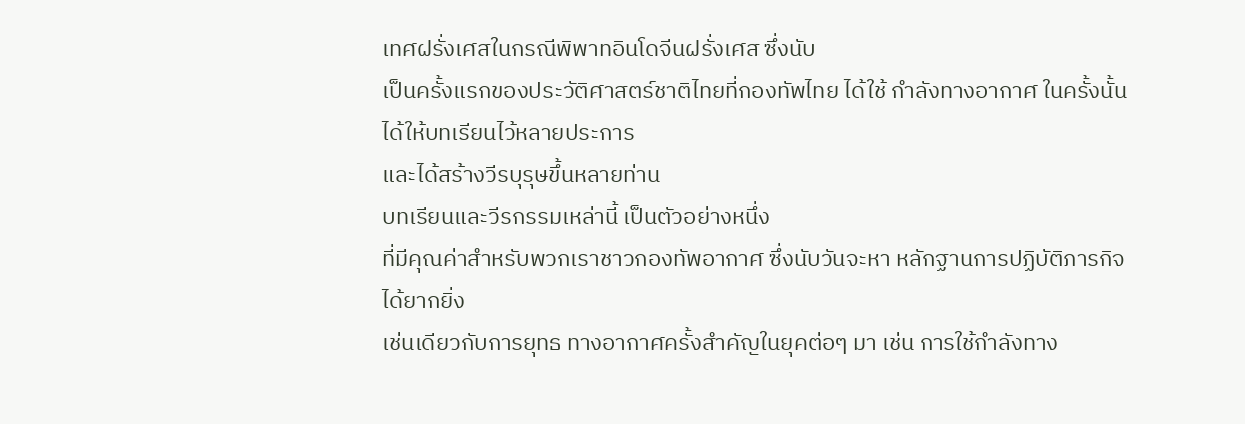เทศฝรั่งเศสในกรณีพิพาทอินโดจีนฝรั่งเศส ซึ่งนับ
เป็นครั้งแรกของประวัติศาสตร์ชาติไทยที่กองทัพไทย ได้ใช้ กำลังทางอากาศ ในครั้งนั้นได้ให้บทเรียนไว้หลายประการ
และได้สร้างวีรบุรุษขึ้นหลายท่าน
บทเรียนและวีรกรรมเหล่านี้ เป็นตัวอย่างหนึ่ง
ที่มีคุณค่าสำหรับพวกเราชาวกองทัพอากาศ ซึ่งนับวันจะหา หลักฐานการปฏิบัติภารกิจได้ยากยิ่ง
เช่นเดียวกับการยุทธ ทางอากาศครั้งสำคัญในยุคต่อๆ มา เช่น การใช้กำลังทาง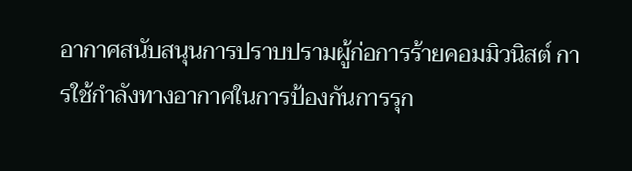อากาศสนับสนุนการปราบปรามผู้ก่อการร้ายคอมมิวนิสต์ การใช้กำลังทางอากาศในการป้องกันการรุก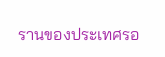รานของประเทศรอ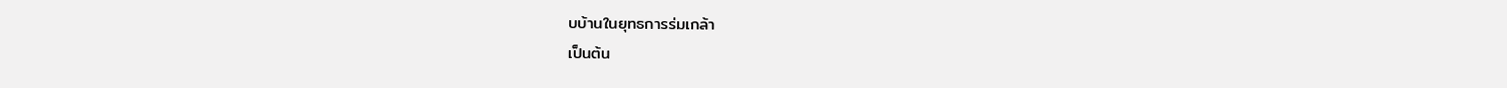บบ้านในยุทธการร่มเกล้า
เป็นต้น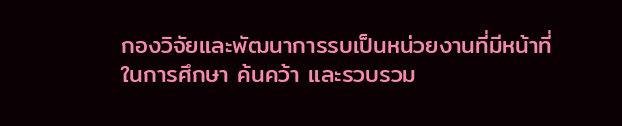กองวิจัยและพัฒนาการรบเป็นหน่วยงานที่มีหน้าที่
ในการศึกษา ค้นคว้า และรวบรวม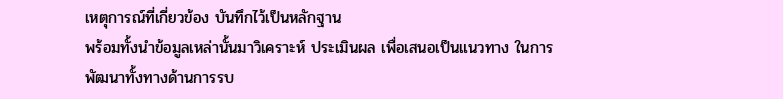เหตุการณ์ที่เกี่ยวข้อง บันทึกไว้เป็นหลักฐาน
พร้อมทั้งนำข้อมูลเหล่านั้นมาวิเคราะห์ ประเมินผล เพื่อเสนอเป็นแนวทาง ในการพัฒนาทั้งทางด้านการรบ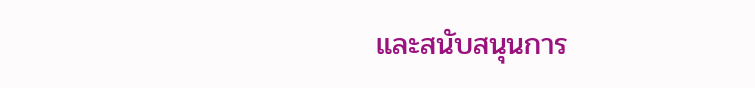และสนับสนุนการ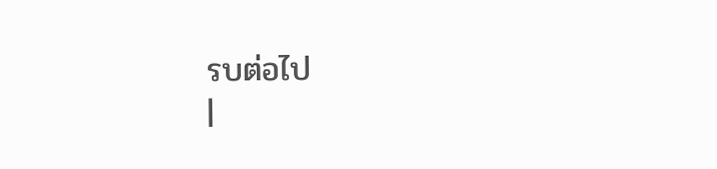รบต่อไป
|